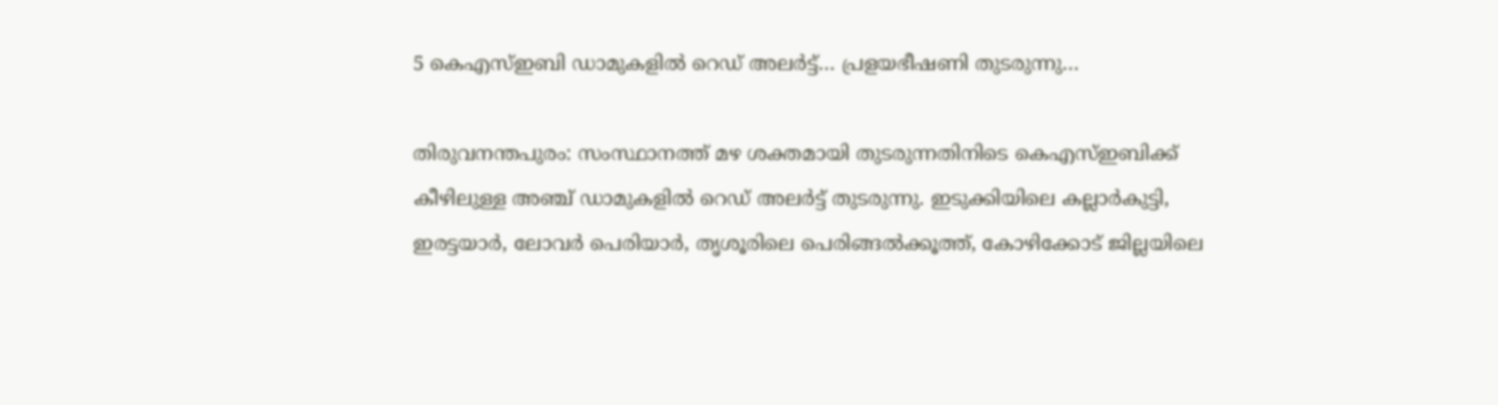5 കെഎസ്ഇബി ഡാമുകളിൽ റെഡ് അലർട്ട്… പ്രളയഭീഷണി തുടരുന്നു…

തിരുവനന്തപുരം: സംസ്ഥാനത്ത് മഴ ശക്തമായി തുടരുന്നതിനിടെ കെഎസ്ഇബിക്ക് കീഴിലുള്ള അഞ്ച് ഡാമുകളിൽ റെഡ് അലർട്ട് തുടരുന്നു. ഇടുക്കിയിലെ കല്ലാർകുട്ടി, ഇരട്ടയാർ, ലോവർ പെരിയാർ, തൃശൂരിലെ പെരിങ്ങൽക്കൂത്ത്, കോഴിക്കോട് ജില്ലയിലെ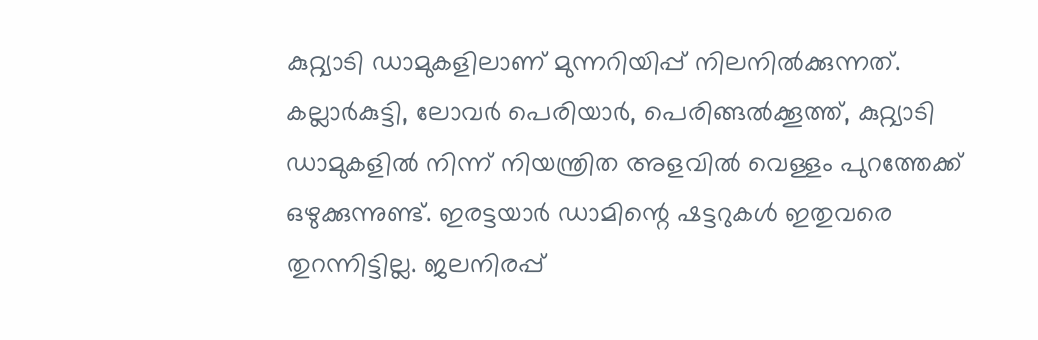കുറ്റ്യാടി ഡാമുകളിലാണ് മുന്നറിയിപ്പ് നിലനിൽക്കുന്നത്. കല്ലാർകുട്ടി, ലോവർ പെരിയാർ, പെരിങ്ങൽക്കൂത്ത്, കുറ്റ്യാടി ഡാമുകളിൽ നിന്ന് നിയന്ത്രിത അളവിൽ വെള്ളം പുറത്തേക്ക് ഒഴുക്കുന്നുണ്ട്. ഇരട്ടയാർ ഡാമിന്റെ ഷട്ടറുകൾ ഇതുവരെ തുറന്നിട്ടില്ല. ജലനിരപ്പ്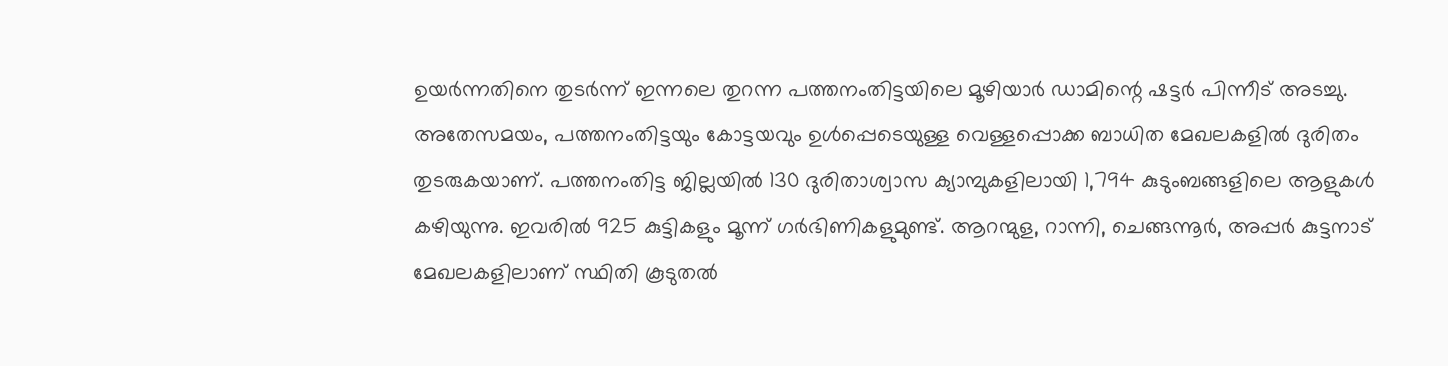ഉയർന്നതിനെ തുടർന്ന് ഇന്നലെ തുറന്ന പത്തനംതിട്ടയിലെ മൂഴിയാർ ഡാമിന്റെ ഷട്ടർ പിന്നീട് അടച്ചു.
അതേസമയം, പത്തനംതിട്ടയും കോട്ടയവും ഉൾപ്പെടെയുള്ള വെള്ളപ്പൊക്ക ബാധിത മേഖലകളിൽ ദുരിതം തുടരുകയാണ്. പത്തനംതിട്ട ജില്ലയിൽ 130 ദുരിതാശ്വാസ ക്യാമ്പുകളിലായി 1,794 കുടുംബങ്ങളിലെ ആളുകൾ കഴിയുന്നു. ഇവരിൽ 925 കുട്ടികളും മൂന്ന് ഗർഭിണികളുമുണ്ട്. ആറന്മുള, റാന്നി, ചെങ്ങന്നൂർ, അപ്പർ കുട്ടനാട് മേഖലകളിലാണ് സ്ഥിതി കൂടുതൽ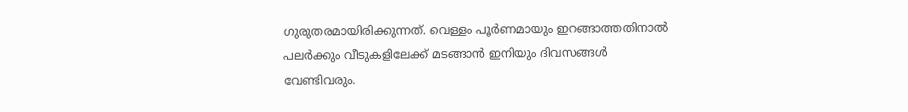ഗുരുതരമായിരിക്കുന്നത്. വെള്ളം പൂർണമായും ഇറങ്ങാത്തതിനാൽ പലർക്കും വീടുകളിലേക്ക് മടങ്ങാൻ ഇനിയും ദിവസങ്ങൾ വേണ്ടിവരും.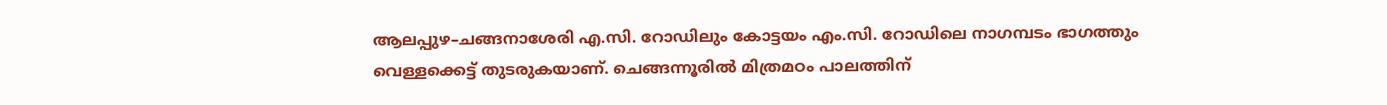ആലപ്പുഴ–ചങ്ങനാശേരി എ.സി. റോഡിലും കോട്ടയം എം.സി. റോഡിലെ നാഗമ്പടം ഭാഗത്തും വെള്ളക്കെട്ട് തുടരുകയാണ്. ചെങ്ങന്നൂരിൽ മിത്രമഠം പാലത്തിന്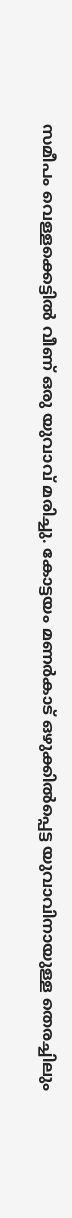സമീപം വെള്ളക്കെട്ടിൽ വീണ് ഒരു യുവാവ് മരിച്ചു. കോട്ടയം മണർകാട് ഒഴുക്കിൽപ്പെട്ട യുവാവിനായുള്ള തെരച്ചിലും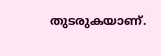തുടരുകയാണ്.